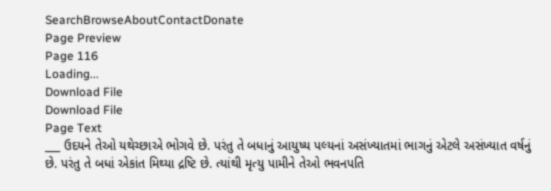SearchBrowseAboutContactDonate
Page Preview
Page 116
Loading...
Download File
Download File
Page Text
___ ઉદયને તેઓ યથેચ્છાએ ભોગવે છે. પરંતુ તે બધાનું આયુષ્ય પલ્યનાં અસંખ્યાતમાં ભાગનું એટલે અસંખ્યાત વર્ષનું છે. પરંતુ તે બધાં એકાંત મિથ્યા દ્રષ્ટિ છે. ત્યાંથી મૃત્યુ પામીને તેઓ ભવનપતિ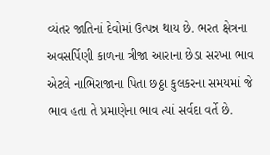વ્યંતર જાતિનાં દેવોમાં ઉત્પન્ન થાય છે. ભરત ક્ષેત્રના અવસર્પિણી કાળના ત્રીજા આરાના છેડા સરખા ભાવ એટલે નાભિરાજાના પિતા છઠ્ઠા કુલકરના સમયમાં જે ભાવ હતા તે પ્રમાણેના ભાવ ત્યાં સર્વદા વર્તે છે.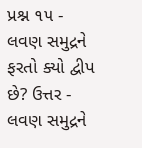પ્રશ્ન ૧૫ - લવણ સમુદ્રને ફરતો ક્યો દ્વીપ છે? ઉત્તર - લવણ સમુદ્રને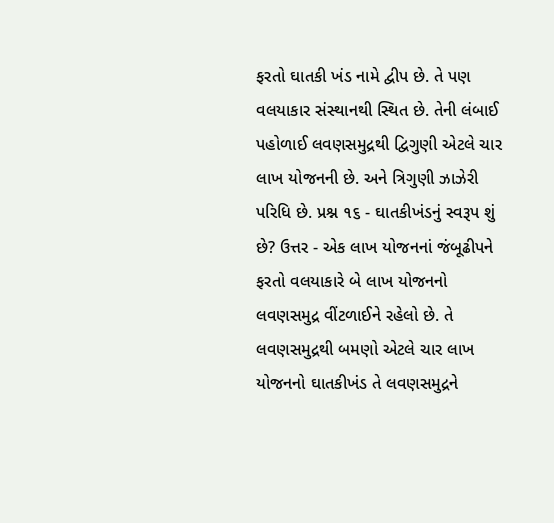ફરતો ઘાતકી ખંડ નામે દ્વીપ છે. તે પણ વલયાકાર સંસ્થાનથી સ્થિત છે. તેની લંબાઈ પહોળાઈ લવણસમુદ્રથી દ્વિગુણી એટલે ચાર લાખ યોજનની છે. અને ત્રિગુણી ઝાઝેરી પરિધિ છે. પ્રશ્ન ૧૬ - ઘાતકીખંડનું સ્વરૂપ શું છે? ઉત્તર - એક લાખ યોજનનાં જંબૂઢીપને ફરતો વલયાકારે બે લાખ યોજનનો લવણસમુદ્ર વીંટળાઈને રહેલો છે. તે લવણસમુદ્રથી બમણો એટલે ચાર લાખ યોજનનો ઘાતકીખંડ તે લવણસમુદ્રને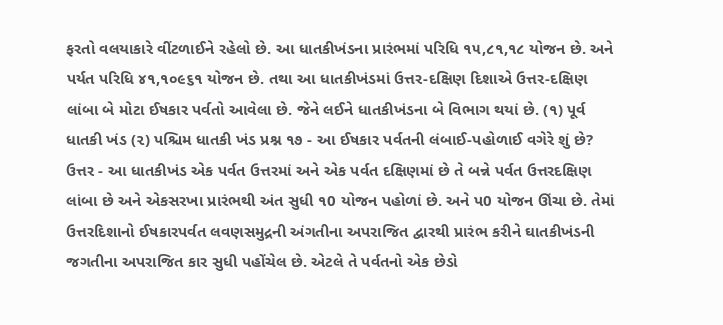ફરતો વલયાકારે વીંટળાઈને રહેલો છે. આ ધાતકીખંડના પ્રારંભમાં પરિધિ ૧૫,૮૧,૧૮ યોજન છે. અને પર્યત પરિધિ ૪૧,૧૦૯૬૧ યોજન છે. તથા આ ધાતકીખંડમાં ઉત્તર-દક્ષિણ દિશાએ ઉત્તર-દક્ષિણ લાંબા બે મોટા ઈષકાર પર્વતો આવેલા છે. જેને લઈને ધાતકીખંડના બે વિભાગ થયાં છે. (૧) પૂર્વ ધાતકી ખંડ (૨) પશ્ચિમ ધાતકી ખંડ પ્રશ્ન ૧૭ - આ ઈષકાર પર્વતની લંબાઈ-પહોળાઈ વગેરે શું છે? ઉત્તર - આ ધાતકીખંડ એક પર્વત ઉત્તરમાં અને એક પર્વત દક્ષિણમાં છે તે બન્ને પર્વત ઉત્તરદક્ષિણ લાંબા છે અને એકસરખા પ્રારંભથી અંત સુધી ૧0 યોજન પહોળાં છે. અને પ0 યોજન ઊંચા છે. તેમાં ઉત્તરદિશાનો ઈષકારપર્વત લવણસમુદ્રની અંગતીના અપરાજિત દ્વારથી પ્રારંભ કરીને ઘાતકીખંડની જગતીના અપરાજિત કાર સુધી પહોંચેલ છે. એટલે તે પર્વતનો એક છેડો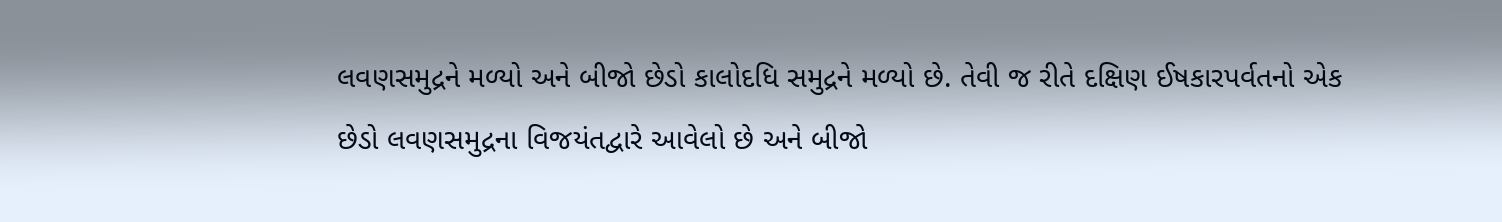લવણસમુદ્રને મળ્યો અને બીજો છેડો કાલોદધિ સમુદ્રને મળ્યો છે. તેવી જ રીતે દક્ષિણ ઈષકારપર્વતનો એક છેડો લવણસમુદ્રના વિજયંતદ્વારે આવેલો છે અને બીજો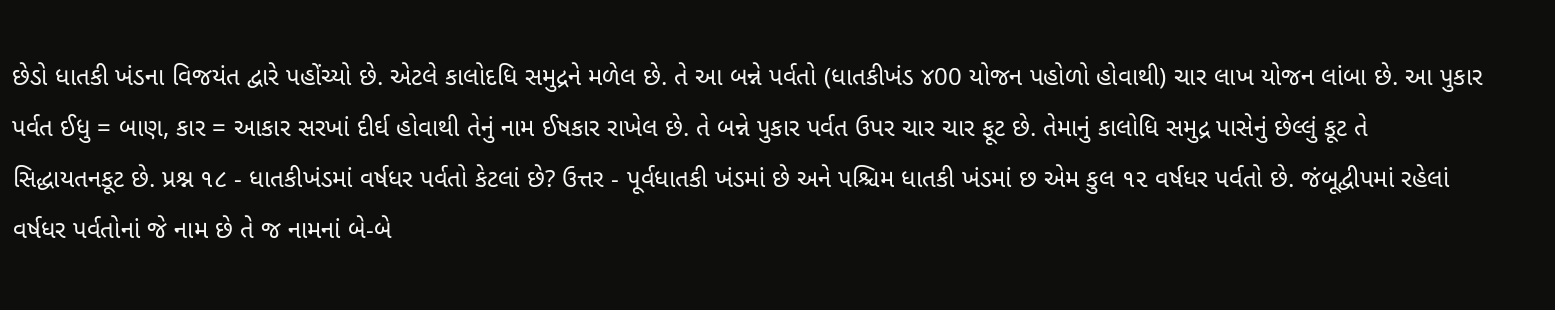છેડો ધાતકી ખંડના વિજયંત દ્વારે પહોંચ્યો છે. એટલે કાલોદધિ સમુદ્રને મળેલ છે. તે આ બન્ને પર્વતો (ધાતકીખંડ ૪00 યોજન પહોળો હોવાથી) ચાર લાખ યોજન લાંબા છે. આ પુકાર પર્વત ઈધુ = બાણ, કાર = આકાર સરખાં દીર્ઘ હોવાથી તેનું નામ ઈષકાર રાખેલ છે. તે બન્ને પુકાર પર્વત ઉપર ચાર ચાર ફૂટ છે. તેમાનું કાલોધિ સમુદ્ર પાસેનું છેલ્લું કૂટ તે સિદ્ધાયતનકૂટ છે. પ્રશ્ન ૧૮ - ધાતકીખંડમાં વર્ષધર પર્વતો કેટલાં છે? ઉત્તર - પૂર્વધાતકી ખંડમાં છે અને પશ્ચિમ ધાતકી ખંડમાં છ એમ કુલ ૧૨ વર્ષધર પર્વતો છે. જંબૂદ્વીપમાં રહેલાં વર્ષધર પર્વતોનાં જે નામ છે તે જ નામનાં બે-બે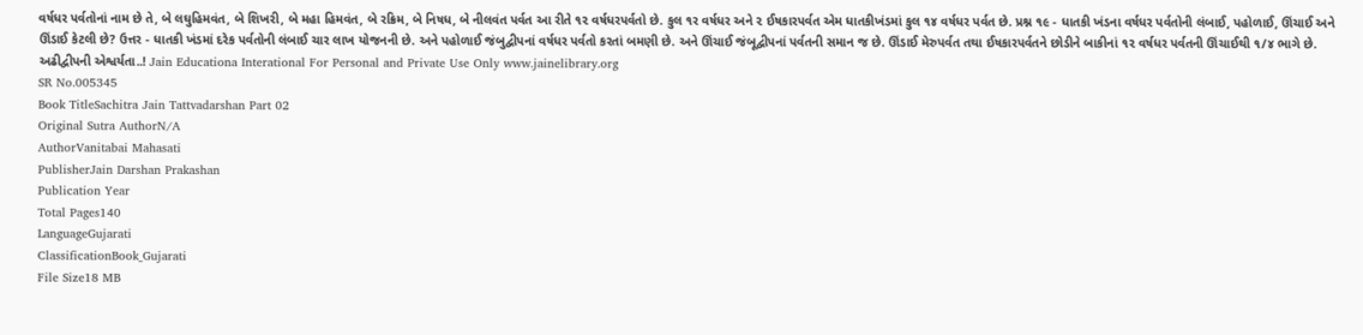વર્ષધર પર્વતોનાં નામ છે તે, બે લઘુહિમવંત, બે શિખરી, બે મહા હિમવંત, બે રક્રિમ, બે નિષધ, બે નીલવંત પર્વત આ રીતે ૧૨ વર્ષધરપર્વતો છે. કુલ ૧ર વર્ષધર અને ૨ ઈષકારપર્વત એમ ધાતકીખંડમાં કુલ ૧૪ વર્ષધર પર્વત છે. પ્રશ્ન ૧૯ - ધાતકી ખંડના વર્ષધર પર્વતોની લંબાઈ, પહોળાઈ, ઊંચાઈ અને ઊંડાઈ કેટલી છે? ઉત્તર - ધાતકી ખંડમાં દરેક પર્વતોની લંબાઈ ચાર લાખ યોજનની છે. અને પહોળાઈ જંબુદ્વીપનાં વર્ષધર પર્વતો કરતાં બમણી છે. અને ઊંચાઈ જંબૂદ્વીપનાં પર્વતની સમાન જ છે. ઊંડાઈ મેરુપર્વત તથા ઈષકારપર્વતને છોડીને બાકીનાં ૧૨ વર્ષધર પર્વતની ઊંચાઈથી ૧/૪ ભાગે છે. અઢીદ્વીપની એશ્વર્યતા..! Jain Educationa Interational For Personal and Private Use Only www.jainelibrary.org
SR No.005345
Book TitleSachitra Jain Tattvadarshan Part 02
Original Sutra AuthorN/A
AuthorVanitabai Mahasati
PublisherJain Darshan Prakashan
Publication Year
Total Pages140
LanguageGujarati
ClassificationBook_Gujarati
File Size18 MB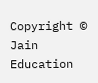Copyright © Jain Education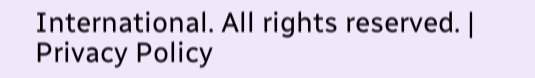International. All rights reserved. | Privacy Policy